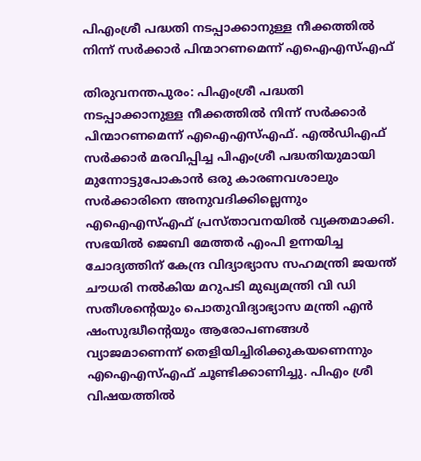പിഎംശ്രീ പദ്ധതി നടപ്പാക്കാനുള്ള നീക്കത്തില്‍ നിന്ന് സര്‍ക്കാര്‍ പിന്മാറണമെന്ന് എഐഎസ്എഫ്

തിരുവനന്തപുരം: പിഎംശ്രീ പദ്ധതി നടപ്പാക്കാനുള്ള നീക്കത്തില്‍ നിന്ന് സര്‍ക്കാര്‍ പിന്മാറണമെന്ന് എഐഎസ്എഫ്. എല്‍ഡിഎഫ് സര്‍ക്കാര്‍ മരവിപ്പിച്ച പിഎംശ്രീ പദ്ധതിയുമായി മുന്നോട്ടുപോകാന്‍ ഒരു കാരണവശാലും സര്‍ക്കാരിനെ അനുവദിക്കില്ലെന്നും എഐഎസ്എഫ് പ്രസ്താവനയില്‍ വ്യക്തമാക്കി. സഭയിൽ ജെബി മേത്തര്‍ എംപി ഉന്നയിച്ച ചോദ്യത്തിന് കേന്ദ്ര വിദ്യാഭ്യാസ സഹമന്ത്രി ജയന്ത് ചൗധരി നല്‍കിയ മറുപടി മുഖ്യമന്ത്രി വി ഡി സതീശന്റെയും പൊതുവിദ്യാഭ്യാസ മന്ത്രി എന്‍ ഷംസുദ്ധീന്റെയും ആരോപണങ്ങള്‍ വ്യാജമാണെന്ന് തെളിയിച്ചിരിക്കുകയണെന്നും എഐഎസ്എഫ് ചൂണ്ടിക്കാണിച്ചു. പിഎം ശ്രീ വിഷയത്തില്‍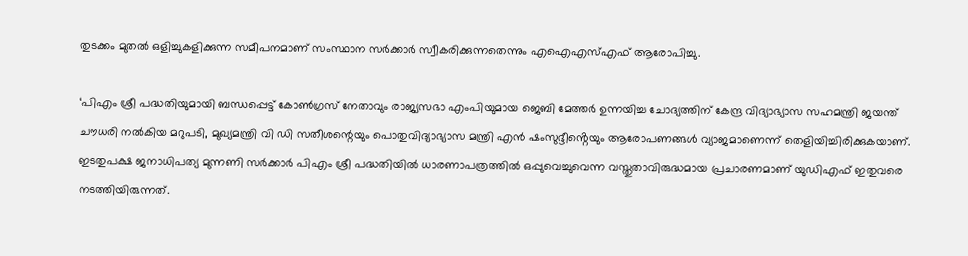തുടക്കം മുതല്‍ ഒളിച്ചുകളിക്കുന്ന സമീപനമാണ് സംസ്ഥാന സര്‍ക്കാര്‍ സ്വീകരിക്കുന്നതെന്നും എഐഎസ്എഫ് ആരോപിച്ചു.

‘പിഎം ശ്രീ പദ്ധതിയുമായി ബന്ധപ്പെട്ട് കോണ്‍ഗ്രസ് നേതാവും രാജ്യസഭാ എംപിയുമായ ജെബി മേത്തര്‍ ഉന്നയിച്ച ചോദ്യത്തിന് കേന്ദ്ര വിദ്യാഭ്യാസ സഹമന്ത്രി ജയന്ത് ചൗധരി നല്‍കിയ മറുപടി, മുഖ്യമന്ത്രി വി ഡി സതീശന്റെയും പൊതുവിദ്യാഭ്യാസ മന്ത്രി എന്‍ ഷംസുദ്ദീൻ്റെയും ആരോപണങ്ങള്‍ വ്യാജമാണെന്ന് തെളിയിച്ചിരിക്കുകയാണ്. ഇടതുപക്ഷ ജനാധിപത്യ മുന്നണി സര്‍ക്കാര്‍ പിഎം ശ്രീ പദ്ധതിയില്‍ ധാരണാപത്രത്തില്‍ ഒപ്പുവെച്ചുവെന്ന വസ്തുതാവിരുദ്ധമായ പ്രചാരണമാണ് യുഡിഎഫ് ഇതുവരെ നടത്തിയിരുന്നത്.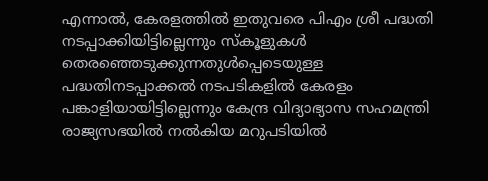എന്നാല്‍, കേരളത്തില്‍ ഇതുവരെ പിഎം ശ്രീ പദ്ധതി നടപ്പാക്കിയിട്ടില്ലെന്നും സ്‌കൂളുകള്‍ തെരഞ്ഞെടുക്കുന്നതുള്‍പ്പെടെയുള്ള പദ്ധതിനടപ്പാക്കല്‍ നടപടികളില്‍ കേരളം പങ്കാളിയായിട്ടില്ലെന്നും കേന്ദ്ര വിദ്യാഭ്യാസ സഹമന്ത്രി രാജ്യസഭയില്‍ നല്‍കിയ മറുപടിയില്‍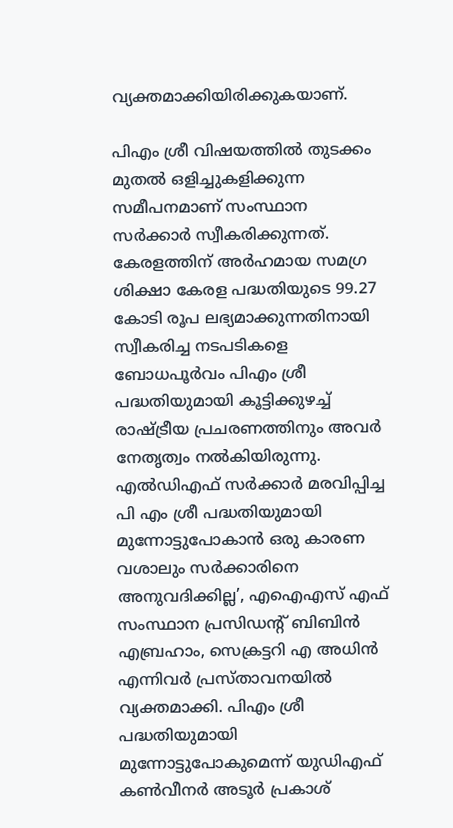വ്യക്തമാക്കിയിരിക്കുകയാണ്.

പിഎം ശ്രീ വിഷയത്തില്‍ തുടക്കം മുതല്‍ ഒളിച്ചുകളിക്കുന്ന സമീപനമാണ് സംസ്ഥാന സര്‍ക്കാര്‍ സ്വീകരിക്കുന്നത്. കേരളത്തിന് അര്‍ഹമായ സമഗ്ര ശിക്ഷാ കേരള പദ്ധതിയുടെ 99.27 കോടി രൂപ ലഭ്യമാക്കുന്നതിനായി സ്വീകരിച്ച നടപടികളെ ബോധപൂര്‍വം പിഎം ശ്രീ പദ്ധതിയുമായി കൂട്ടിക്കുഴച്ച് രാഷ്ട്രീയ പ്രചരണത്തിനും അവര്‍ നേതൃത്വം നല്‍കിയിരുന്നു. എല്‍ഡിഎഫ് സര്‍ക്കാര്‍ മരവിപ്പിച്ച പി എം ശ്രീ പദ്ധതിയുമായി മുന്നോട്ടുപോകാന്‍ ഒരു കാരണ വശാലും സര്‍ക്കാരിനെ അനുവദിക്കില്ല’, എഐഎസ് എഫ് സംസ്ഥാന പ്രസിഡന്റ് ബിബിന്‍ എബ്രഹാം, സെക്രട്ടറി എ അധിന്‍ എന്നിവര്‍ പ്രസ്താവനയില്‍ വ്യക്തമാക്കി. പിഎം ശ്രീ പദ്ധതിയുമായി മുന്നോട്ടുപോകുമെന്ന് യുഡിഎഫ് കണ്‍വീനര്‍ അടൂര്‍ പ്രകാശ്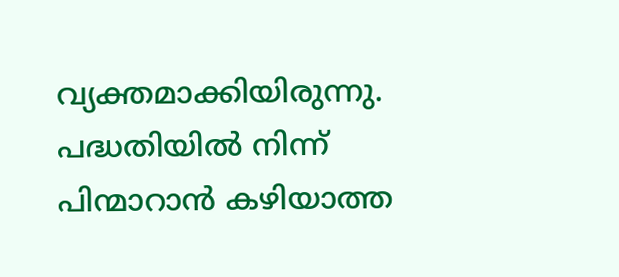വ്യക്തമാക്കിയിരുന്നു. പദ്ധതിയില്‍ നിന്ന് പിന്മാറാന്‍ കഴിയാത്ത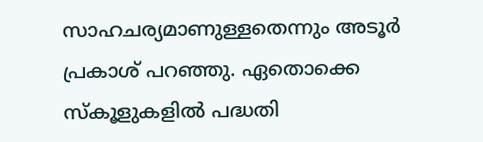സാഹചര്യമാണുള്ളതെന്നും അടൂര്‍ പ്രകാശ് പറഞ്ഞു. ഏതൊക്കെ സ്‌കൂളുകളില്‍ പദ്ധതി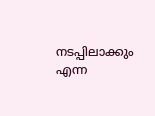നടപ്പിലാക്കും എന്ന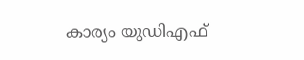കാര്യം യുഡിഎഫ്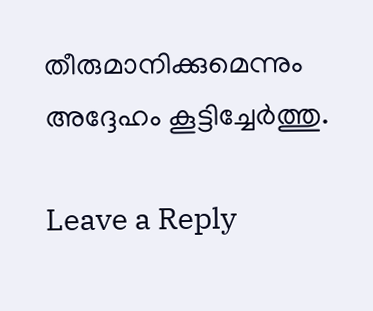തീരുമാനിക്കുമെന്നും അദ്ദേഹം കൂട്ടിച്ചേർത്തു.

Leave a Reply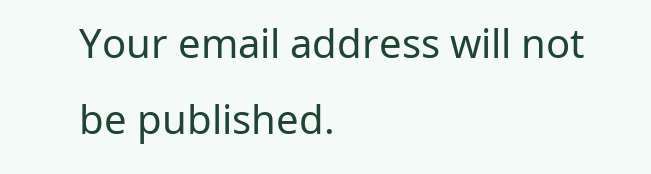Your email address will not be published.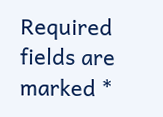Required fields are marked *